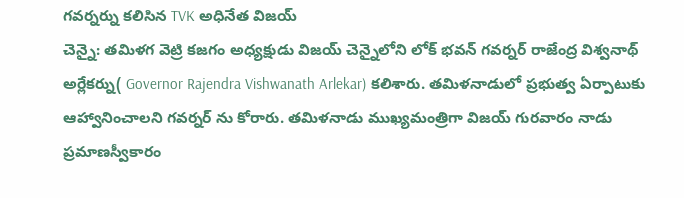గవర్నర్ను కలిసిన TVK అధినేత విజయ్
చెన్నై: తమిళగ వెట్రి కజగం అధ్యక్షుడు విజయ్ చెన్నైలోని లోక్ భవన్ గవర్నర్ రాజేంద్ర విశ్వనాథ్ అర్లేకర్ను( Governor Rajendra Vishwanath Arlekar) కలిశారు. తమిళనాడులో ప్రభుత్వ ఏర్పాటుకు ఆహ్వానించాలని గవర్నర్ ను కోరారు. తమిళనాడు ముఖ్యమంత్రిగా విజయ్ గురవారం నాడు ప్రమాణస్వీకారం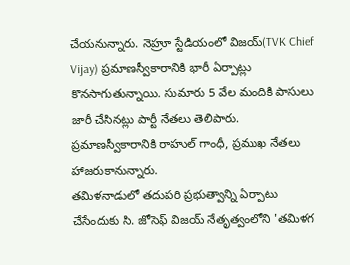చేయనున్నారు. నెహ్రూ స్టేడియంలో విజయ్(TVK Chief Vijay) ప్రమాణస్వీకారానికి భారీ ఏర్పాట్లు కొనసాగుతున్నాయి. సుమారు 5 వేల మందికి పాసులు జారీ చేసినట్లు పార్టీ నేతలు తెలిపారు. ప్రమాణస్వీకారానికి రాహుల్ గాంధీ, ప్రముఖ నేతలు హాజరుకానున్నారు.
తమిళనాడులో తదుపరి ప్రభుత్వాన్ని ఏర్పాటు చేసేందుకు సి. జోసెఫ్ విజయ్ నేతృత్వంలోని 'తమిళగ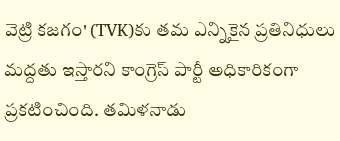వెట్రి కజగం' (TVK)కు తమ ఎన్నికైన ప్రతినిధులు మద్దతు ఇస్తారని కాంగ్రెస్ పార్టీ అధికారికంగా ప్రకటించింది. తమిళనాడు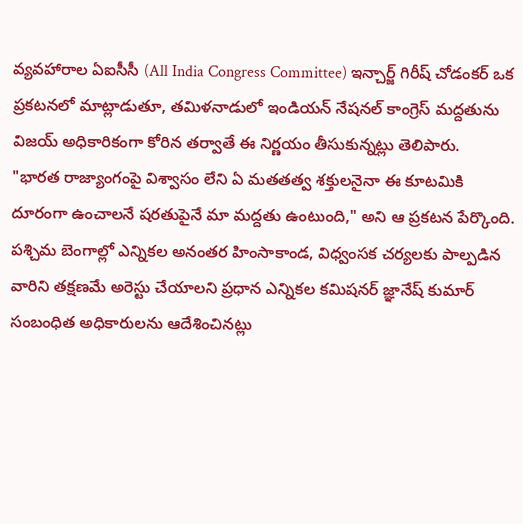వ్యవహారాల ఏఐసీసీ (All India Congress Committee) ఇన్చార్జ్ గిరీష్ చోడంకర్ ఒక ప్రకటనలో మాట్లాడుతూ, తమిళనాడులో ఇండియన్ నేషనల్ కాంగ్రెస్ మద్దతును విజయ్ అధికారికంగా కోరిన తర్వాతే ఈ నిర్ణయం తీసుకున్నట్లు తెలిపారు.
"భారత రాజ్యాంగంపై విశ్వాసం లేని ఏ మతతత్వ శక్తులనైనా ఈ కూటమికి దూరంగా ఉంచాలనే షరతుపైనే మా మద్దతు ఉంటుంది," అని ఆ ప్రకటన పేర్కొంది. పశ్చిమ బెంగాల్లో ఎన్నికల అనంతర హింసాకాండ, విధ్వంసక చర్యలకు పాల్పడిన వారిని తక్షణమే అరెస్టు చేయాలని ప్రధాన ఎన్నికల కమిషనర్ జ్ఞానేష్ కుమార్ సంబంధిత అధికారులను ఆదేశించినట్లు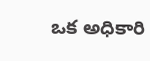ఒక అధికారి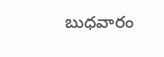బుధవారం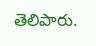తెలిపారు.